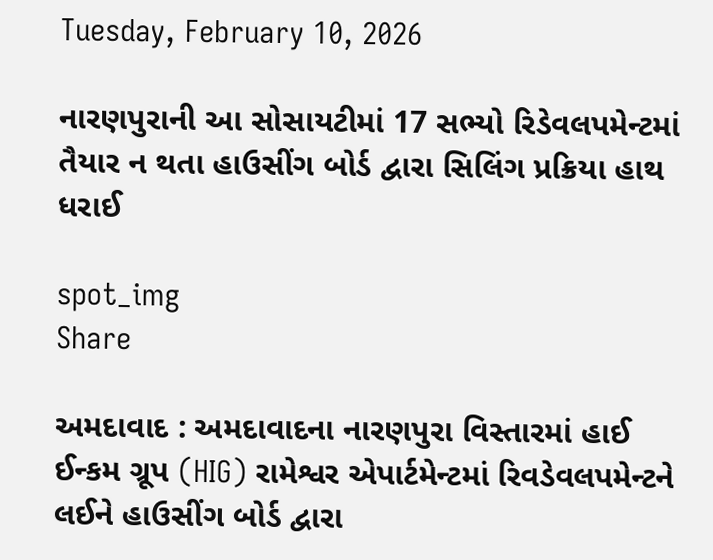Tuesday, February 10, 2026

નારણપુરાની આ સોસાયટીમાં 17 સભ્યો રિડેવલપમેન્ટમાં તૈયાર ન થતા હાઉસીંગ બોર્ડ દ્વારા સિલિંગ પ્રક્રિયા હાથ ધરાઈ

spot_img
Share

અમદાવાદ : અમદાવાદના નારણપુરા વિસ્તારમાં હાઈ ઈન્કમ ગ્રૂપ (HIG) રામેશ્વર એપાર્ટમેન્ટમાં રિવડેવલપમેન્ટને લઈને હાઉસીંગ બોર્ડ દ્વારા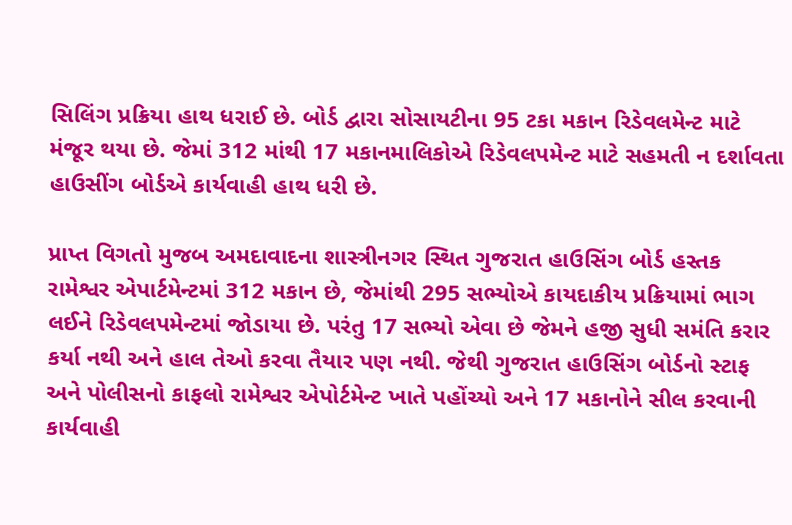સિલિંગ પ્રક્રિયા હાથ ધરાઈ છે. બોર્ડ દ્વારા સોસાયટીના 95 ટકા મકાન રિડેવલમેન્ટ માટે મંજૂર થયા છે. જેમાં 312 માંથી 17 મકાનમાલિકોએ રિડેવલપમેન્ટ માટે સહમતી ન દર્શાવતા હાઉસીંગ બોર્ડએ કાર્યવાહી હાથ ધરી છે.

પ્રાપ્ત વિગતો મુજબ અમદાવાદના શાસ્ત્રીનગર સ્થિત ગુજરાત હાઉસિંગ બોર્ડ હસ્તક રામેશ્વર એપાર્ટમેન્ટમાં 312 મકાન છે, જેમાંથી 295 સભ્યોએ કાયદાકીય પ્રક્રિયામાં ભાગ લઈને રિડેવલપમેન્ટમાં જોડાયા છે. પરંતુ 17 સભ્યો એવા છે જેમને હજી સુધી સમંતિ કરાર કર્યા નથી અને હાલ તેઓ કરવા તૈયાર પણ નથી. જેથી ગુજરાત હાઉસિંગ બોર્ડનો સ્ટાફ અને પોલીસનો કાફલો રામેશ્વર એપોર્ટમેન્ટ ખાતે પહોંચ્યો અને 17 મકાનોને સીલ કરવાની કાર્યવાહી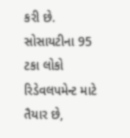કરી છે. સોસાયટીના 95 ટકા લોકો રિડેવલપમેન્ટ માટે તૈયાર છે,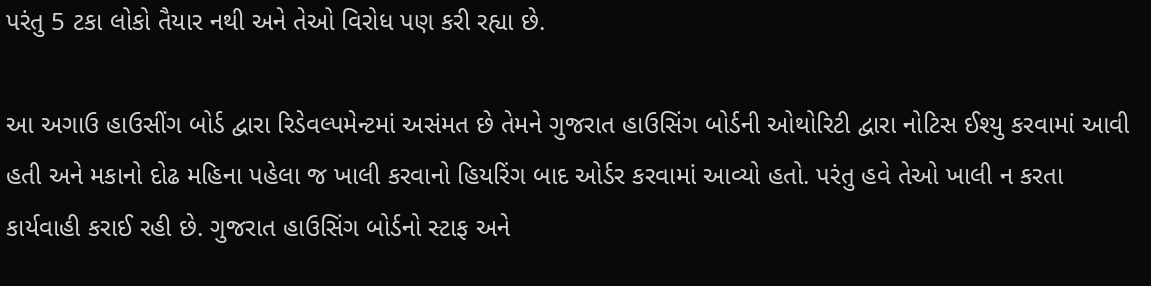પરંતુ 5 ટકા લોકો તૈયાર નથી અને તેઓ વિરોધ પણ કરી રહ્યા છે.

આ અગાઉ હાઉસીંગ બોર્ડ દ્વારા રિડેવલ્પમેન્ટમાં અસંમત છે તેમને ગુજરાત હાઉસિંગ બોર્ડની ઓથોરિટી દ્વારા નોટિસ ઈશ્યુ કરવામાં આવી હતી અને મકાનો દોઢ મહિના પહેલા જ ખાલી કરવાનો હિયરિંગ બાદ ઓર્ડર કરવામાં આવ્યો હતો. પરંતુ હવે તેઓ ખાલી ન કરતા કાર્યવાહી કરાઈ રહી છે. ગુજરાત હાઉસિંગ બોર્ડનો સ્ટાફ અને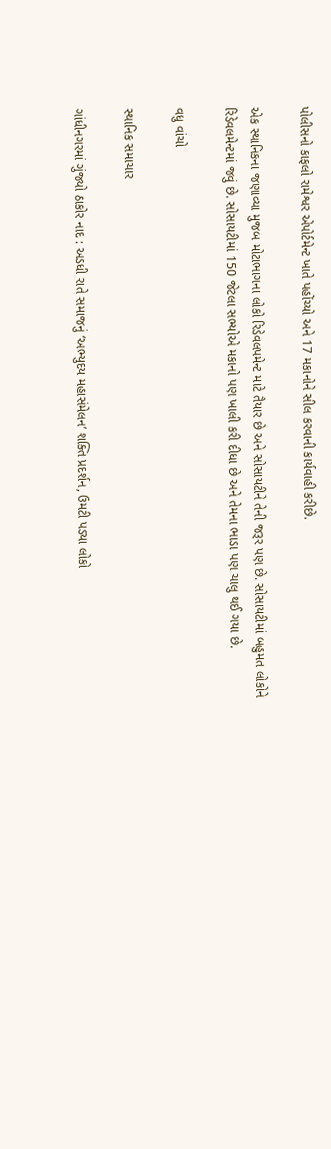પોલીસનો કાફલો રામેશ્વર એપોર્ટમેન્ટ ખાતે પહોંચ્યો અને 17 મકાનોને સીલ કરવાની કાર્યવાહી કરીછે.

એક સ્થાનિકના જણાવ્યા મુજબ મોટાભાગના લોકો રિડેવલપમેન્ટ માટે તૈયાર છે અને સોસાયટીને તેની જરૂર પણ છે. સોસાયટીમાં બહુમત લોકોને રિડેવલમેન્ટમાં જવું છે. સોસાયટીમાં 150 જેટલા સભ્યોએ મકાનો પણ ખાલી કરી દીધા છે અને તેમના ભાડા પણ ચાલુ થઈ ગયા છે.

વધુ વાંચો

સ્થાનિક સમાચાર

ગાંધીનગરમાં ગુંજ્યો ઠાકોર નાદ : અડધી રાતે સમાજનું ‘અભ્યુદય મહાસંમેલન’ શક્તિ પ્રદર્શન, ઉમટી પડ્યા લોકો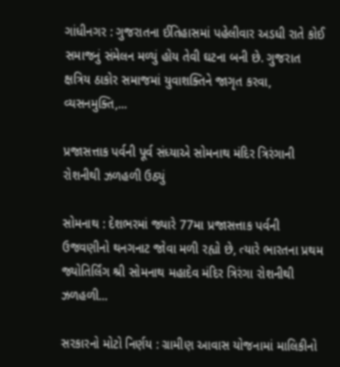ગાંધીનગર : ગુજરાતના ઈતિહાસમાં પહેલીવાર અડધી રાતે કોઈ સમાજનું સંમેલન મળ્યું હોય તેવી ઘટના બની છે. ગુજરાત ક્ષત્રિય ઠાકોર સમાજમાં યુવાશક્તિને જાગૃત કરવા, વ્યસનમુક્તિ,...

પ્રજાસત્તાક પર્વની પૂર્વ સંધ્યાએ સોમનાથ મંદિર ત્રિરંગાની રોશનીથી ઝળહળી ઉઠ્યું

સોમનાથ : દેશભરમાં જ્યારે 77મા પ્રજાસત્તાક પર્વની ઉજવણીનો થનગનાટ જોવા મળી રહ્યો છે, ત્યારે ભારતના પ્રથમ જ્યોતિર્લિંગ શ્રી સોમનાથ મહાદેવ મંદિર ત્રિરંગા રોશનીથી ઝળહળી...

સરકારનો મોટો નિર્ણય : ગ્રામીણ આવાસ યોજનામાં માલિકીનો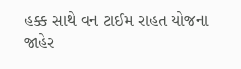હક્ક સાથે વન ટાઈમ રાહત યોજના જાહેર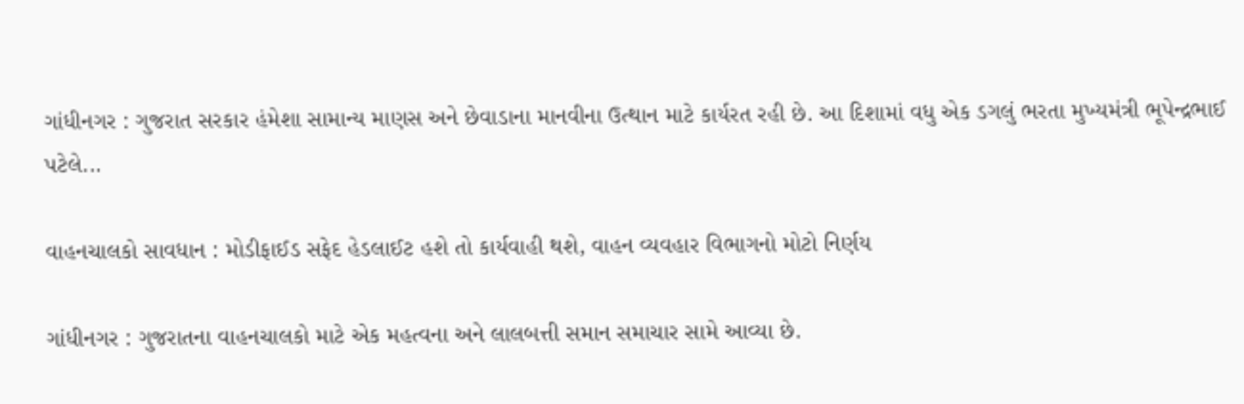ગાંધીનગર : ગુજરાત સરકાર હંમેશા સામાન્ય માણસ અને છેવાડાના માનવીના ઉત્થાન માટે કાર્યરત રહી છે. આ દિશામાં વધુ એક ડગલું ભરતા મુખ્યમંત્રી ભૂપેન્દ્રભાઈ પટેલે...

વાહનચાલકો સાવધાન : મોડીફાઈડ સફેદ હેડલાઈટ હશે તો કાર્યવાહી થશે, વાહન વ્યવહાર વિભાગનો મોટો નિર્ણય

ગાંધીનગર : ગુજરાતના વાહનચાલકો માટે એક મહત્વના અને લાલબત્તી સમાન સમાચાર સામે આવ્યા છે.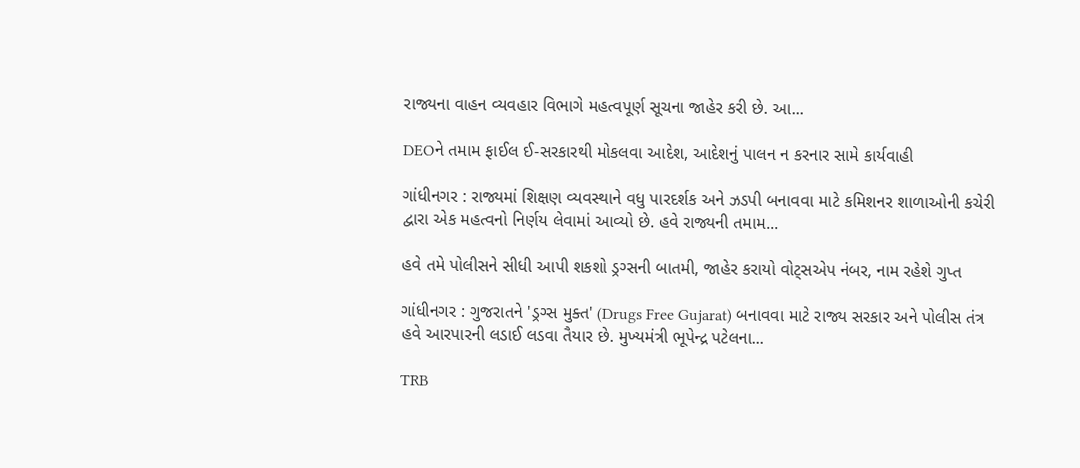રાજ્યના વાહન વ્યવહાર વિભાગે મહત્વપૂર્ણ સૂચના જાહેર કરી છે. આ...

DEOને તમામ ફાઈલ ઈ-સરકારથી મોકલવા આદેશ, આદેશનું પાલન ન કરનાર સામે કાર્યવાહી

ગાંધીનગર : રાજ્યમાં શિક્ષણ વ્યવસ્થાને વધુ પારદર્શક અને ઝડપી બનાવવા માટે કમિશનર શાળાઓની કચેરી દ્વારા એક મહત્વનો નિર્ણય લેવામાં આવ્યો છે. હવે રાજ્યની તમામ...

હવે તમે પોલીસને સીધી આપી શકશો ડ્રગ્સની બાતમી, જાહેર કરાયો વોટ્સએપ નંબર, નામ રહેશે ગુપ્ત

ગાંધીનગર : ગુજરાતને 'ડ્રગ્સ મુક્ત' (Drugs Free Gujarat) બનાવવા માટે રાજ્ય સરકાર અને પોલીસ તંત્ર હવે આરપારની લડાઈ લડવા તૈયાર છે. મુખ્યમંત્રી ભૂપેન્દ્ર પટેલના...

TRB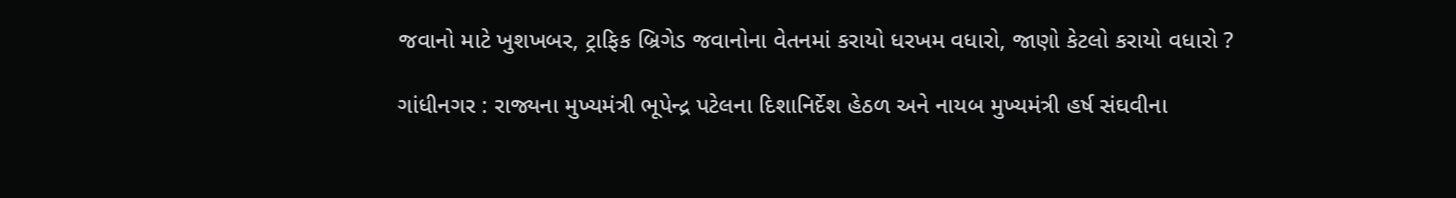જવાનો માટે ખુશખબર, ટ્રાફિક બ્રિગેડ જવાનોના વેતનમાં કરાયો ધરખમ વધારો, જાણો કેટલો કરાયો વધારો ?

ગાંધીનગર : રાજ્યના મુખ્યમંત્રી ભૂપેન્દ્ર પટેલના દિશાનિર્દેશ હેઠળ અને નાયબ મુખ્યમંત્રી હર્ષ સંઘવીના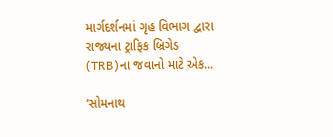માર્ગદર્શનમાં ગૃહ વિભાગ દ્વારા રાજ્યના ટ્રાફિક બ્રિગેડ (TRB)ના જવાનો માટે એક...

‘સોમનાથ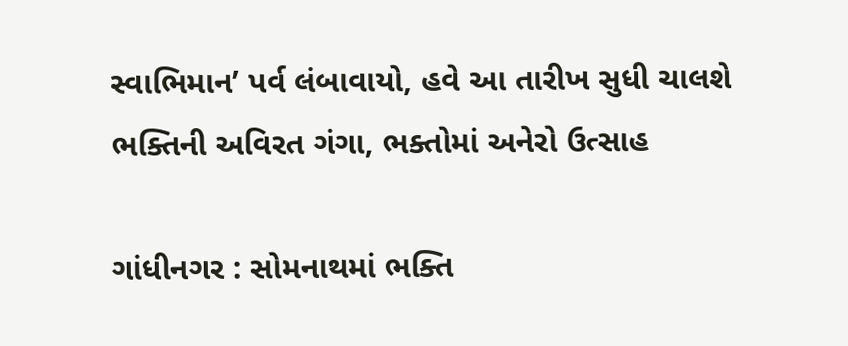સ્વાભિમાન’ પર્વ લંબાવાયો, હવે આ તારીખ સુધી ચાલશે ભક્તિની અવિરત ગંગા, ભક્તોમાં અનેરો ઉત્સાહ

ગાંધીનગર : સોમનાથમાં ભક્તિ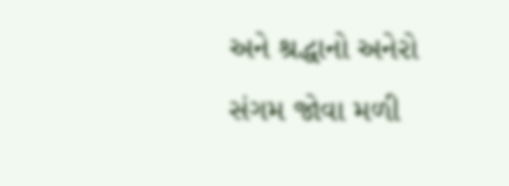અને શ્રદ્ધાનો અનેરો સંગમ જોવા મળી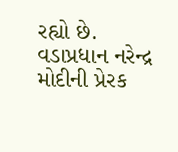રહ્યો છે. વડાપ્રધાન નરેન્દ્ર મોદીની પ્રેરક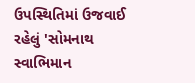ઉપસ્થિતિમાં ઉજવાઈ રહેલું 'સોમનાથ સ્વાભિમાન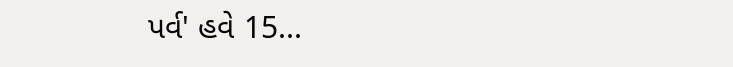પર્વ' હવે 15...